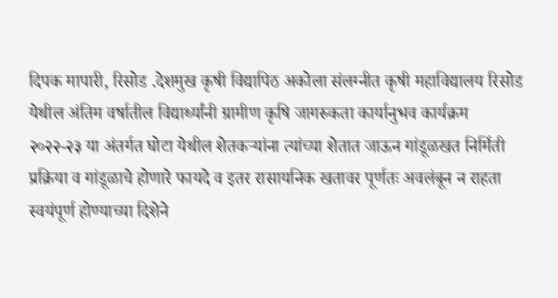दिपक मापारी, रिसोड .देशमुख कृषी विद्यापिठ अकोला संलग्नीत कृषी महाविद्यालय रिसोड येथील अंतिम वर्षातील विद्यार्थ्यांनी ग्रामीण कृषि जागरुकता कार्यानुभव कार्यक्रम
२०२२-२३ या अंतर्गत घोटा येथील शेतकऱ्यांना त्यांच्या शेतात जाऊन गांडूळखत निर्मिती प्रक्रिया व गांडूळाचे होणारे फायदे व इतर रासायनिक खतावर पूर्णतः अवलंबून न राहता स्वयंपूर्ण होण्याच्या दिशेने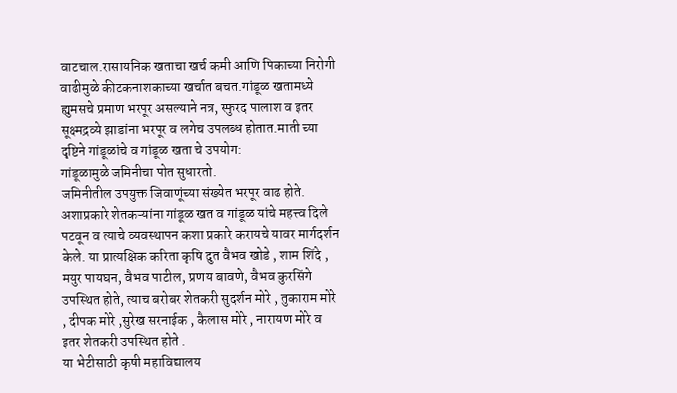वाटचाल.रासायनिक खताचा खर्च कमी आणि पिकाच्या निरोगी वाढीमुळे कीटकनाशकाच्या खर्चात बचत.गांडूळ खतामध्ये ह्युमसचे प्रमाण भरपूर असल्याने नत्र, स्फुरद पालाश व इतर सूक्ष्मद्रव्ये झाडांना भरपूर व लगेच उपलब्ध होतात.माती च्या दृष्टिने गांडूळांचे व गांडूळ खता चे उपयोग:
गांडूळामुळे जमिनीचा पोत सुधारतो.
जमिनीतील उपयुक्त जिवाणूंच्या संख्येत भरपूर वाढ होते. अशाप्रकारे शेतकऱ्यांना गांडूळ खत व गांडूळ यांचे महत्त्व दिले पटवून व त्याचे व्यवस्थापन कशा प्रकारे करायचे यावर मार्गदर्शन केले. या प्रात्यक्षिक करिता कृषि दुत वैभव खोडे , शाम शिंदे , मयुर पायघन, वैभव पाटील, प्रणय बावणे, वैभव कुरसिंगे उपस्थित होते, त्याच बरोबर शेतकरी सुदर्शन मोरे , तुकाराम मोरे , दीपक मोरे ,सुरेख सरनाईक , कैलास मोरे , नारायण मोरे व इतर शेतकरी उपस्थित होते .
या भेटीसाठी कृषी महाविद्यालय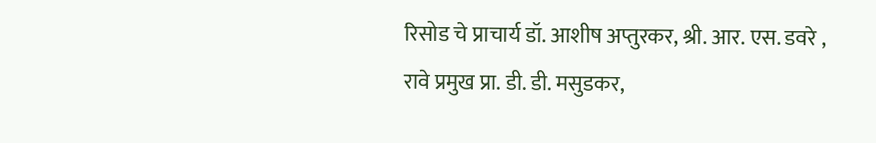रिसोड चे प्राचार्य डॉ. आशीष अप्तुरकर, श्री. आर. एस. डवरे , रावे प्रमुख प्रा. डी. डी. मसुडकर,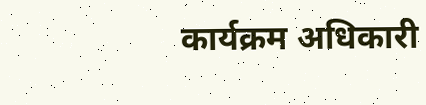कार्यक्रम अधिकारी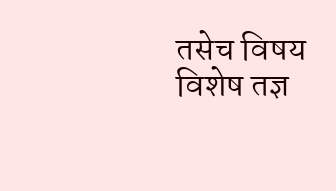तसेच विषय विशेष तज्ञ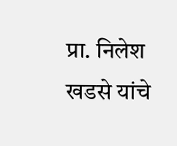प्रा. निलेश खडसे यांचे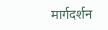मार्गदर्शन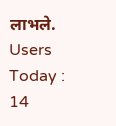लाभले.
Users Today : 14